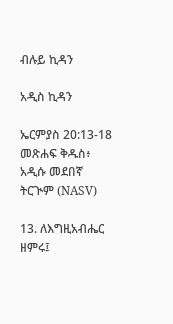ብሉይ ኪዳን

አዲስ ኪዳን

ኤርምያስ 20:13-18 መጽሐፍ ቅዱስ፥ አዲሱ መደበኛ ትርጒም (NASV)

13. ለእግዚአብሔር ዘምሩ፤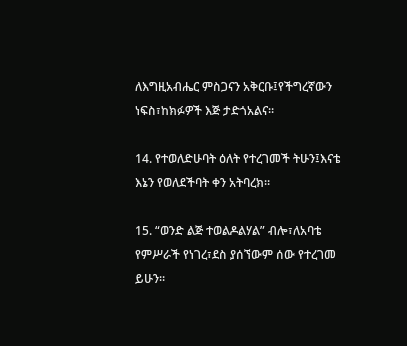ለእግዚአብሔር ምስጋናን አቅርቡ፤የችግረኛውን ነፍስ፣ከክፉዎች እጅ ታድጎአልና።

14. የተወለድሁባት ዕለት የተረገመች ትሁን፤እናቴ እኔን የወለደችባት ቀን አትባረክ።

15. “ወንድ ልጅ ተወልዶልሃል” ብሎ፣ለአባቴ የምሥራች የነገረ፣ደስ ያሰኘውም ሰው የተረገመ ይሁን።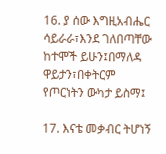16. ያ ሰው እግዚአብሔር ሳይራራ፣እንደ ገለበጣቸው ከተሞች ይሁን፤በማለዳ ዋይታን፣በቀትርም የጦርነትን ውካታ ይስማ፤

17. እናቴ መቃብር ትሆነኝ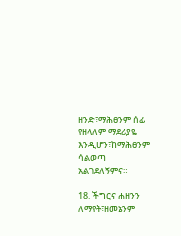ዘንድ፣ማሕፀንም ሰፊ የዘላለም ማደሪያዬ እንዲሆን፣ከማሕፀንም ሳልወጣ አልገደለኝምና።

18. ችግርና ሐዘንን ለማየት፣ዘመኔንም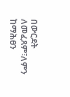በውርደት ለመፈጸም፣ለምን ከማሕፀን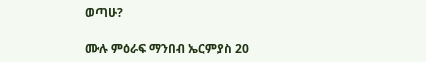ወጣሁ?

ሙሉ ምዕራፍ ማንበብ ኤርምያስ 20